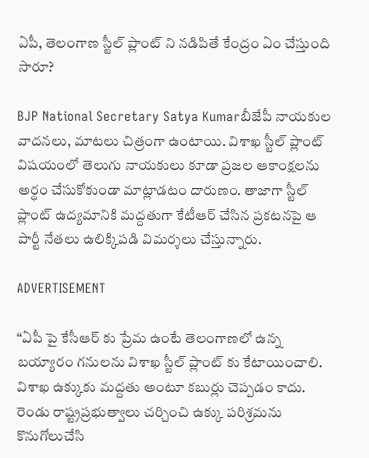ఏపీ, తెలంగాణ స్టీల్ ప్లాంట్ ని నడిపితే కేంద్రం ఏం చేస్తుంది సారూ?

BJP National Secretary Satya Kumarబీజేపీ నాయకుల వాదనలు, మాటలు చిత్రంగా ఉంటాయి. విశాఖ స్టీల్ ప్లాంట్ విషయంలో తెలుగు నాయకులు కూడా ప్రజల ఆకాంక్షలను అర్ధం చేసుకోకుండా మాట్లాడటం దారుణం. తాజాగా స్టీల్ ప్లాంట్ ఉద్యమానికి మద్దతుగా కేటీఆర్ చేసిన ప్రకటనపై ఆ పార్టీ నేతలు ఉలిక్కిపడి విమర్శలు చేస్తున్నారు.

ADVERTISEMENT

“ఏపీ పై కేసీఆర్ కు ప్రేమ ఉంటే తెలంగాణలో ఉన్న బయ్యారం గనులను విశాఖ స్టీల్ ప్లాంట్ కు కేటాయించాలి. విశాఖ ఉక్కుకు మద్దతు అంటూ కబుర్లు చెప్పడం కాదు. రెండు రాష్ట్రప్రభుత్వాలు చర్చించి ఉక్కు పరిశ్రమను కొనుగోలుచేసి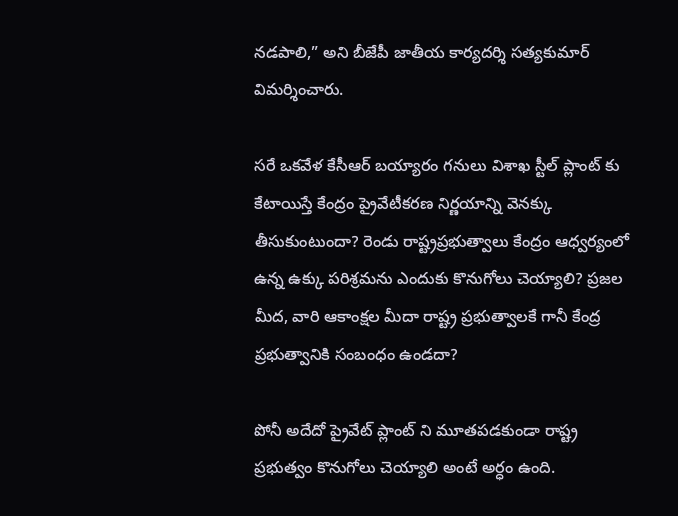నడపాలి,” అని బీజేపీ జాతీయ కార్యదర్శి సత్యకుమార్ విమర్శించారు.

సరే ఒకవేళ కేసీఆర్ బయ్యారం గనులు విశాఖ స్టీల్ ప్లాంట్ కు కేటాయిస్తే కేంద్రం ప్రైవేటీకరణ నిర్ణయాన్ని వెనక్కు తీసుకుంటుందా? రెండు రాష్ట్రప్రభుత్వాలు కేంద్రం ఆధ్వర్యంలో ఉన్న ఉక్కు పరిశ్రమను ఎందుకు కొనుగోలు చెయ్యాలి? ప్రజల మీద, వారి ఆకాంక్షల మీదా రాష్ట్ర ప్రభుత్వాలకే గానీ కేంద్ర ప్రభుత్వానికి సంబంధం ఉండదా?

పోనీ అదేదో ప్రైవేట్ ప్లాంట్ ని మూతపడకుండా రాష్ట్ర ప్రభుత్వం కొనుగోలు చెయ్యాలి అంటే అర్ధం ఉంది.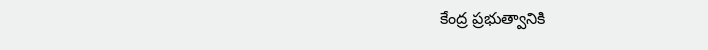కేంద్ర ప్రభుత్వానికి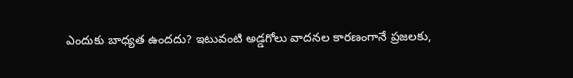ఎందుకు బాధ్యత ఉందదు? ఇటువంటి అడ్డగోలు వాదనల కారణంగానే ప్రజలకు,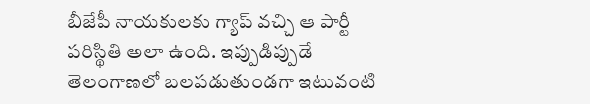బీజేపీ నాయకులకు గ్యాప్ వచ్చి ఆ పార్టీ పరిస్థితి అలా ఉంది. ఇప్పుడిప్పుడే తెలంగాణలో బలపడుతుండగా ఇటువంటి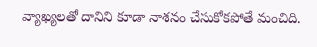వ్యాఖ్యలతో దానిని కూడా నాశనం చేసుకోకపోతే మంచిది.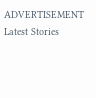ADVERTISEMENT
Latest Stories